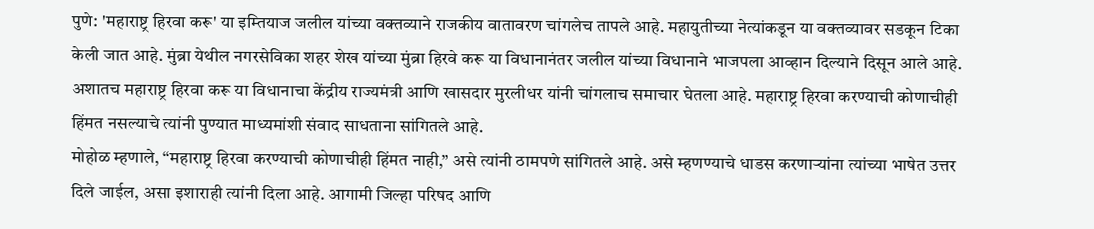पुणे: 'महाराष्ट्र हिरवा करू' या इम्तियाज जलील यांच्या वक्तव्याने राजकीय वातावरण चांगलेच तापले आहे. महायुतीच्या नेत्यांकडून या वक्तव्यावर सडकून टिका केली जात आहे. मुंब्रा येथील नगरसेविका शहर शेख यांच्या मुंब्रा हिरवे करू या विधानानंतर जलील यांच्या विधानाने भाजपला आव्हान दिल्याने दिसून आले आहे. अशातच महाराष्ट्र हिरवा करू या विधानाचा केंद्रीय राज्यमंत्री आणि खासदार मुरलीधर यांनी चांगलाच समाचार घेतला आहे. महाराष्ट्र हिरवा करण्याची कोणाचीही हिंमत नसल्याचे त्यांनी पुण्यात माध्यमांशी संवाद साधताना सांगितले आहे.
मोहोळ म्हणाले, “महाराष्ट्र हिरवा करण्याची कोणाचीही हिंमत नाही,” असे त्यांनी ठामपणे सांगितले आहे. असे म्हणण्याचे धाडस करणाऱ्यांना त्यांच्या भाषेत उत्तर दिले जाईल, असा इशाराही त्यांनी दिला आहे. आगामी जिल्हा परिषद आणि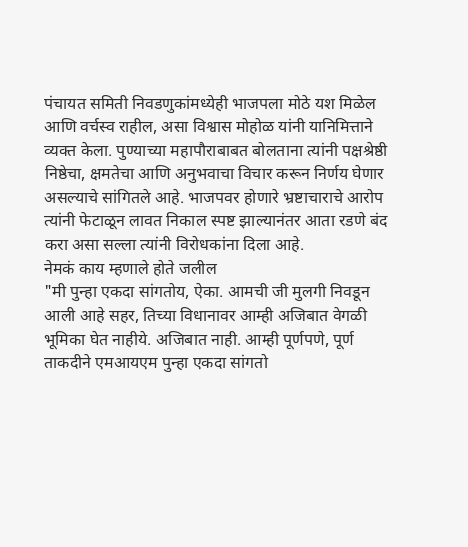पंचायत समिती निवडणुकांमध्येही भाजपला मोठे यश मिळेल आणि वर्चस्व राहील, असा विश्वास मोहोळ यांनी यानिमित्ताने व्यक्त केला. पुण्याच्या महापौराबाबत बोलताना त्यांनी पक्षश्रेष्ठी निष्ठेचा, क्षमतेचा आणि अनुभवाचा विचार करून निर्णय घेणार असल्याचे सांगितले आहे. भाजपवर होणारे भ्रष्टाचाराचे आरोप त्यांनी फेटाळून लावत निकाल स्पष्ट झाल्यानंतर आता रडणे बंद करा असा सल्ला त्यांनी विरोधकांना दिला आहे.
नेमकं काय म्हणाले होते जलील
"मी पुन्हा एकदा सांगतोय, ऐका. आमची जी मुलगी निवडून आली आहे सहर, तिच्या विधानावर आम्ही अजिबात वेगळी भूमिका घेत नाहीये. अजिबात नाही. आम्ही पूर्णपणे, पूर्ण ताकदीने एमआयएम पुन्हा एकदा सांगतो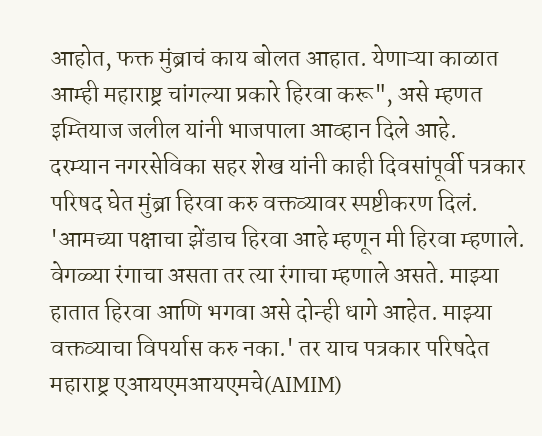आहोत, फक्त मुंब्राचं काय बोलत आहात. येणाऱ्या काळात आम्ही महाराष्ट्र चांगल्या प्रकारे हिरवा करू", असे म्हणत इम्तियाज जलील यांनी भाजपाला आव्हान दिले आहे.
दरम्यान नगरसेविका सहर शेख यांनी काही दिवसांपूर्वी पत्रकार परिषद घेत मुंब्रा हिरवा करु वक्तव्यावर स्पष्टीकरण दिलं. 'आमच्या पक्षाचा झेंडाच हिरवा आहे म्हणून मी हिरवा म्हणाले. वेगळ्या रंगाचा असता तर त्या रंगाचा म्हणाले असते. माझ्या हातात हिरवा आणि भगवा असे दोन्ही धागे आहेत. माझ्या वक्तव्याचा विपर्यास करु नका.' तर याच पत्रकार परिषदेत महाराष्ट्र एआयएमआयएमचे(AIMIM)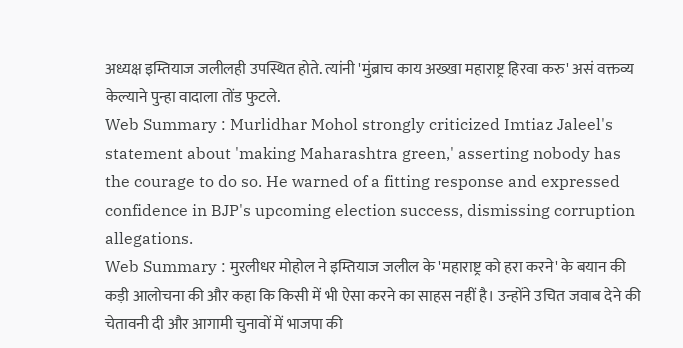अध्यक्ष इम्तियाज जलीलही उपस्थित होते. त्यांनी 'मुंब्राच काय अख्खा महाराष्ट्र हिरवा करु' असं वक्तव्य केल्याने पुन्हा वादाला तोंड फुटले.
Web Summary : Murlidhar Mohol strongly criticized Imtiaz Jaleel's statement about 'making Maharashtra green,' asserting nobody has the courage to do so. He warned of a fitting response and expressed confidence in BJP's upcoming election success, dismissing corruption allegations.
Web Summary : मुरलीधर मोहोल ने इम्तियाज जलील के 'महाराष्ट्र को हरा करने' के बयान की कड़ी आलोचना की और कहा कि किसी में भी ऐसा करने का साहस नहीं है। उन्होंने उचित जवाब देने की चेतावनी दी और आगामी चुनावों में भाजपा की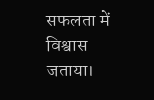सफलता में विश्वास जताया।